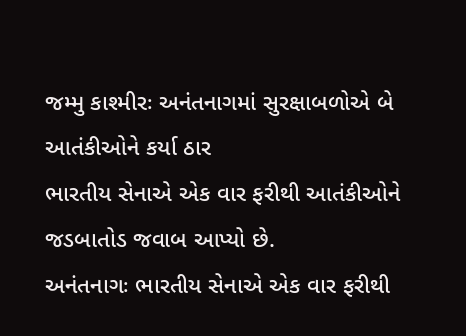જમ્મુ કાશ્મીરઃ અનંતનાગમાં સુરક્ષાબળોએ બે આતંકીઓને કર્યા ઠાર
ભારતીય સેનાએ એક વાર ફરીથી આતંકીઓને જડબાતોડ જવાબ આપ્યો છે.
અનંતનાગઃ ભારતીય સેનાએ એક વાર ફરીથી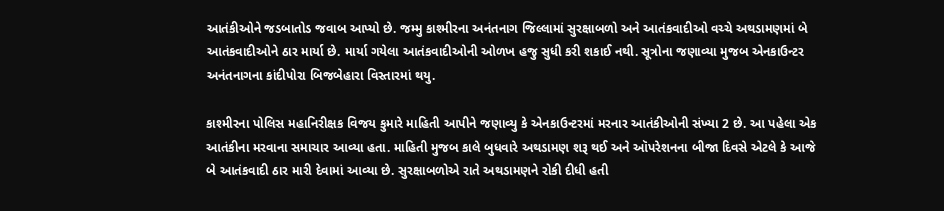આતંકીઓને જડબાતોડ જવાબ આપ્યો છે. જમ્મુ કાશ્મીરના અનંતનાગ જિલ્લામાં સુરક્ષાબળો અને આતંકવાદીઓ વચ્ચે અથડામણમાં બે આતંકવાદીઓને ઠાર માર્યા છે. માર્યા ગયેલા આતંકવાદીઓની ઓળખ હજુ સુધી કરી શકાઈ નથી. સૂત્રોના જણાવ્યા મુજબ એનકાઉન્ટર અનંતનાગના કાંદીપોરા બિજબેહારા વિસ્તારમાં થયુ.

કાશ્મીરના પોલિસ મહાનિરીક્ષક વિજય કુમારે માહિતી આપીને જણાવ્યુ કે એનકાઉન્ટરમાં મરનાર આતંકીઓની સંખ્યા 2 છે. આ પહેલા એક આતંકીના મરવાના સમાચાર આવ્યા હતા. માહિતી મુજબ કાલે બુધવારે અથડામણ શરૂ થઈ અને ઑપરેશનના બીજા દિવસે એટલે કે આજે બે આતંકવાદી ઠાર મારી દેવામાં આવ્યા છે. સુરક્ષાબળોએ રાતે અથડામણને રોકી દીધી હતી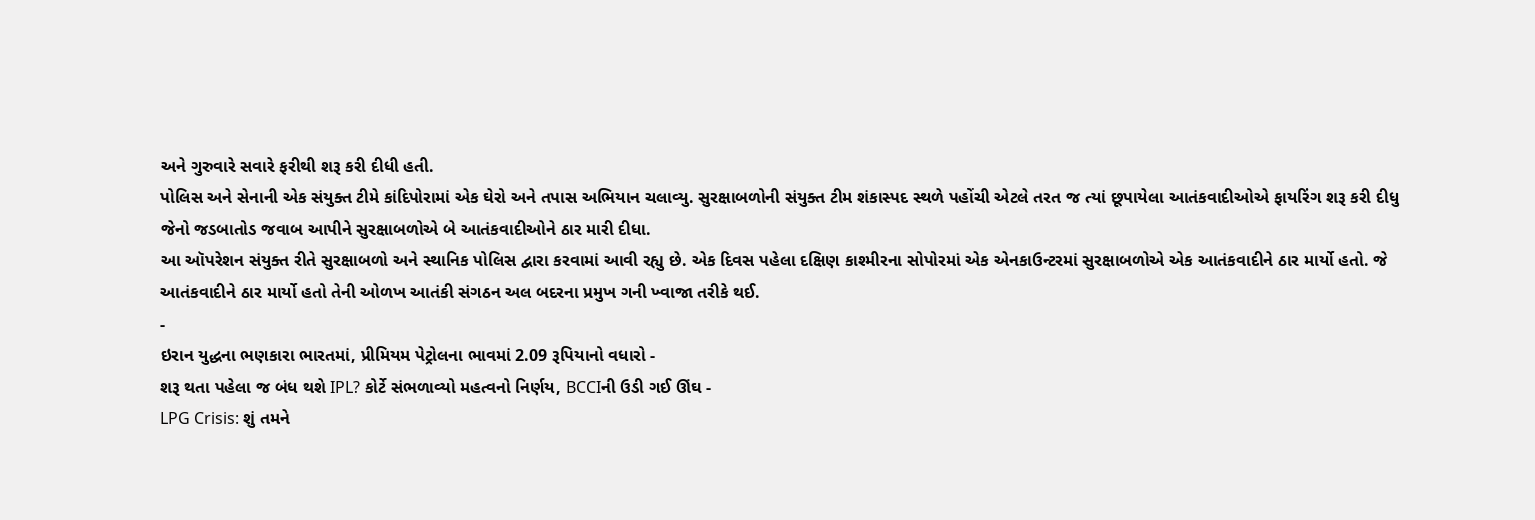અને ગુરુવારે સવારે ફરીથી શરૂ કરી દીધી હતી.
પોલિસ અને સેનાની એક સંયુક્ત ટીમે કાંદિપોરામાં એક ઘેરો અને તપાસ અભિયાન ચલાવ્યુ. સુરક્ષાબળોની સંયુક્ત ટીમ શંકાસ્પદ સ્થળે પહોંચી એટલે તરત જ ત્યાં છૂપાયેલા આતંકવાદીઓએ ફાયરિંગ શરૂ કરી દીધુ જેનો જડબાતોડ જવાબ આપીને સુરક્ષાબળોએ બે આતંકવાદીઓને ઠાર મારી દીધા.
આ ઑપરેશન સંયુક્ત રીતે સુરક્ષાબળો અને સ્થાનિક પોલિસ દ્વારા કરવામાં આવી રહ્યુ છે. એક દિવસ પહેલા દક્ષિણ કાશ્મીરના સોપોરમાં એક એનકાઉન્ટરમાં સુરક્ષાબળોએ એક આતંકવાદીને ઠાર માર્યો હતો. જે આતંકવાદીને ઠાર માર્યો હતો તેની ઓળખ આતંકી સંગઠન અલ બદરના પ્રમુખ ગની ખ્વાજા તરીકે થઈ.
-
ઇરાન યુદ્ધના ભણકારા ભારતમાં, પ્રીમિયમ પેટ્રોલના ભાવમાં 2.09 રૂપિયાનો વધારો -
શરૂ થતા પહેલા જ બંધ થશે IPL? કોર્ટે સંભળાવ્યો મહત્વનો નિર્ણય, BCCIની ઉડી ગઈ ઊંઘ -
LPG Crisis: શું તમને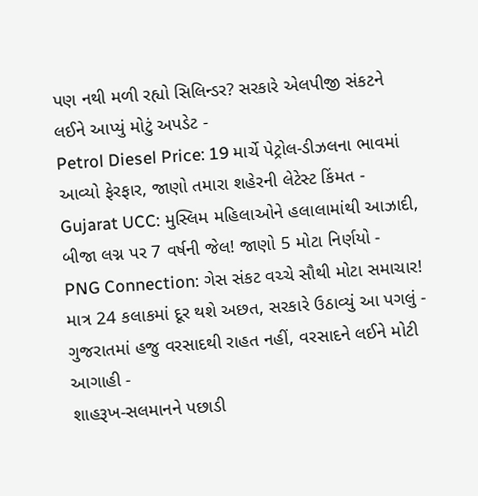પણ નથી મળી રહ્યો સિલિન્ડર? સરકારે એલપીજી સંકટને લઈને આપ્યું મોટું અપડેટ -
Petrol Diesel Price: 19 માર્ચે પેટ્રોલ-ડીઝલના ભાવમાં આવ્યો ફેરફાર, જાણો તમારા શહેરની લેટેસ્ટ કિંમત -
Gujarat UCC: મુસ્લિમ મહિલાઓને હલાલામાંથી આઝાદી, બીજા લગ્ન પર 7 વર્ષની જેલ! જાણો 5 મોટા નિર્ણયો -
PNG Connection: ગેસ સંકટ વચ્ચે સૌથી મોટા સમાચાર! માત્ર 24 કલાકમાં દૂર થશે અછત, સરકારે ઉઠાવ્યું આ પગલું -
ગુજરાતમાં હજુ વરસાદથી રાહત નહીં, વરસાદને લઈને મોટી આગાહી -
શાહરૂખ-સલમાનને પછાડી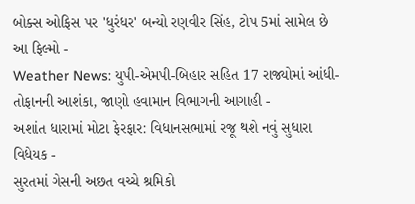બોક્સ ઓફિસ પર 'ધુરંધર' બન્યો રણવીર સિંહ, ટોપ 5માં સામેલ છે આ ફિલ્મો -
Weather News: યુપી-એમપી-બિહાર સહિત 17 રાજ્યોમાં આંધી-તોફાનની આશંકા, જાણો હવામાન વિભાગની આગાહી -
અશાંત ધારામાં મોટા ફેરફાર: વિધાનસભામાં રજૂ થશે નવું સુધારા વિધેયક -
સુરતમાં ગેસની અછત વચ્ચે શ્રમિકો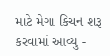માટે મેગા કિચન શરૂ કરવામાં આવ્યુ -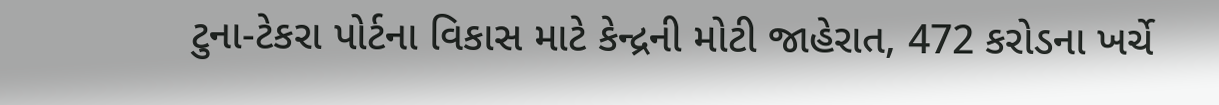ટુના-ટેકરા પોર્ટના વિકાસ માટે કેન્દ્રની મોટી જાહેરાત, 472 કરોડના ખર્ચે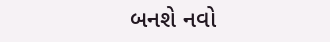બનશે નવો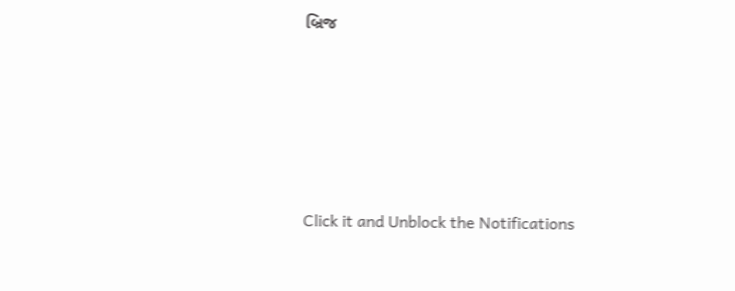બ્રિજ










Click it and Unblock the Notifications